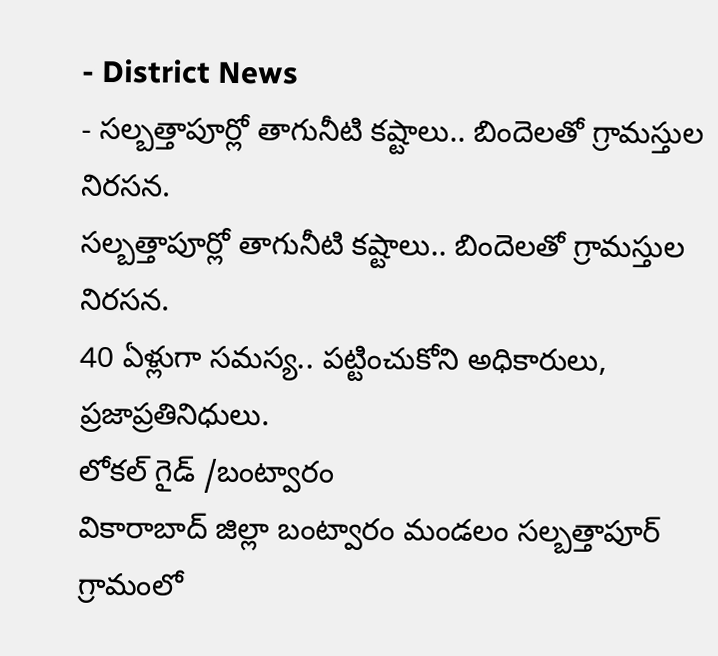- District News
- సల్బత్తాపూర్లో తాగునీటి కష్టాలు.. బిందెలతో గ్రామస్తుల నిరసన.
సల్బత్తాపూర్లో తాగునీటి కష్టాలు.. బిందెలతో గ్రామస్తుల నిరసన.
40 ఏళ్లుగా సమస్య.. పట్టించుకోని అధికారులు, ప్రజాప్రతినిధులు.
లోకల్ గైడ్ /బంట్వారం
వికారాబాద్ జిల్లా బంట్వారం మండలం సల్బత్తాపూర్ గ్రామంలో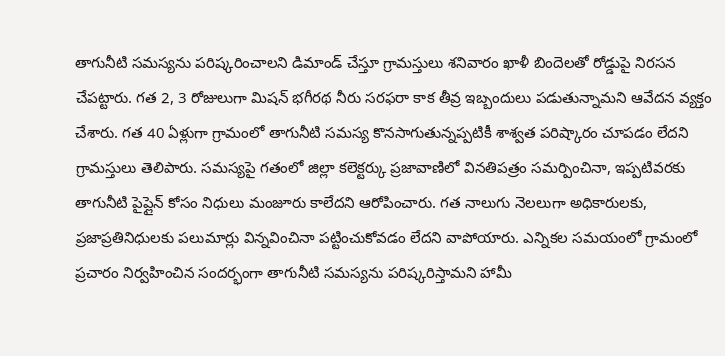తాగునీటి సమస్యను పరిష్కరించాలని డిమాండ్ చేస్తూ గ్రామస్తులు శనివారం ఖాళీ బిందెలతో రోడ్డుపై నిరసన చేపట్టారు. గత 2, 3 రోజులుగా మిషన్ భగీరథ నీరు సరఫరా కాక తీవ్ర ఇబ్బందులు పడుతున్నామని ఆవేదన వ్యక్తం చేశారు. గత 40 ఏళ్లుగా గ్రామంలో తాగునీటి సమస్య కొనసాగుతున్నప్పటికీ శాశ్వత పరిష్కారం చూపడం లేదని గ్రామస్తులు తెలిపారు. సమస్యపై గతంలో జిల్లా కలెక్టర్కు ప్రజావాణిలో వినతిపత్రం సమర్పించినా, ఇప్పటివరకు తాగునీటి పైప్లైన్ కోసం నిధులు మంజూరు కాలేదని ఆరోపించారు. గత నాలుగు నెలలుగా అధికారులకు, ప్రజాప్రతినిధులకు పలుమార్లు విన్నవించినా పట్టించుకోవడం లేదని వాపోయారు. ఎన్నికల సమయంలో గ్రామంలో ప్రచారం నిర్వహించిన సందర్భంగా తాగునీటి సమస్యను పరిష్కరిస్తామని హామీ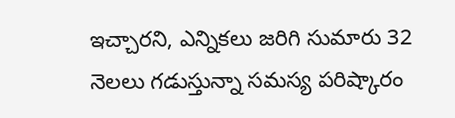ఇచ్చారని, ఎన్నికలు జరిగి సుమారు 32 నెలలు గడుస్తున్నా సమస్య పరిష్కారం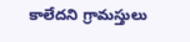కాలేదని గ్రామస్తులు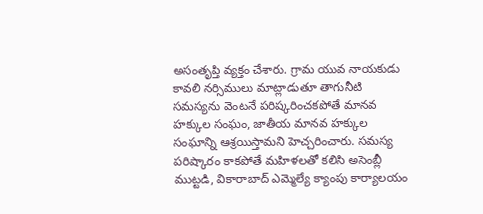అసంతృప్తి వ్యక్తం చేశారు. గ్రామ యువ నాయకుడు కావలి నర్సిములు మాట్లాడుతూ తాగునీటి సమస్యను వెంటనే పరిష్కరించకపోతే మానవ హక్కుల సంఘం, జాతీయ మానవ హక్కుల సంఘాన్ని ఆశ్రయిస్తామని హెచ్చరించారు. సమస్య పరిష్కారం కాకపోతే మహిళలతో కలిసి అసెంబ్లీ ముట్టడి, వికారాబాద్ ఎమ్మెల్యే క్యాంపు కార్యాలయం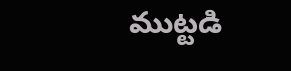ముట్టడి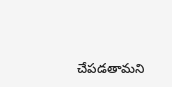చేపడతామని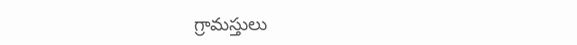గ్రామస్తులు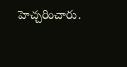హెచ్చరించారు.